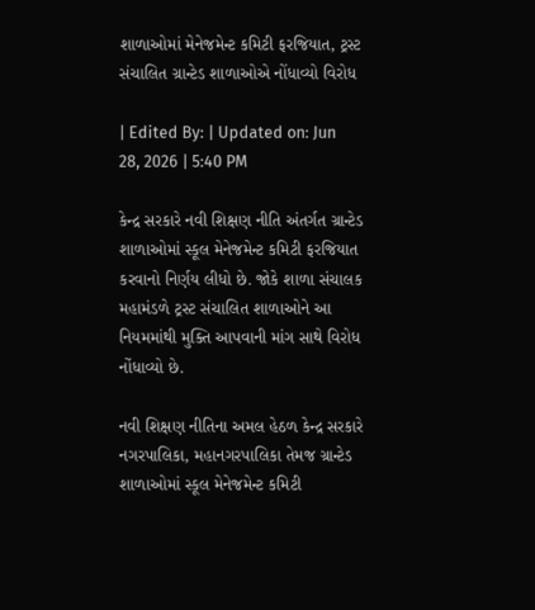શાળાઓમાં મેનેજમેન્ટ કમિટી ફરજિયાત, ટ્રસ્ટ સંચાલિત ગ્રાન્ટેડ શાળાઓએ નોંધાવ્યો વિરોધ

| Edited By: | Updated on: Jun 28, 2026 | 5:40 PM

કેન્દ્ર સરકારે નવી શિક્ષણ નીતિ અંતર્ગત ગ્રાન્ટેડ શાળાઓમાં સ્કૂલ મેનેજમેન્ટ કમિટી ફરજિયાત કરવાનો નિર્ણય લીધો છે. જોકે શાળા સંચાલક મહામંડળે ટ્રસ્ટ સંચાલિત શાળાઓને આ નિયમમાંથી મુક્તિ આપવાની માંગ સાથે વિરોધ નોંધાવ્યો છે.

નવી શિક્ષણ નીતિના અમલ હેઠળ કેન્દ્ર સરકારે નગરપાલિકા, મહાનગરપાલિકા તેમજ ગ્રાન્ટેડ શાળાઓમાં સ્કૂલ મેનેજમેન્ટ કમિટી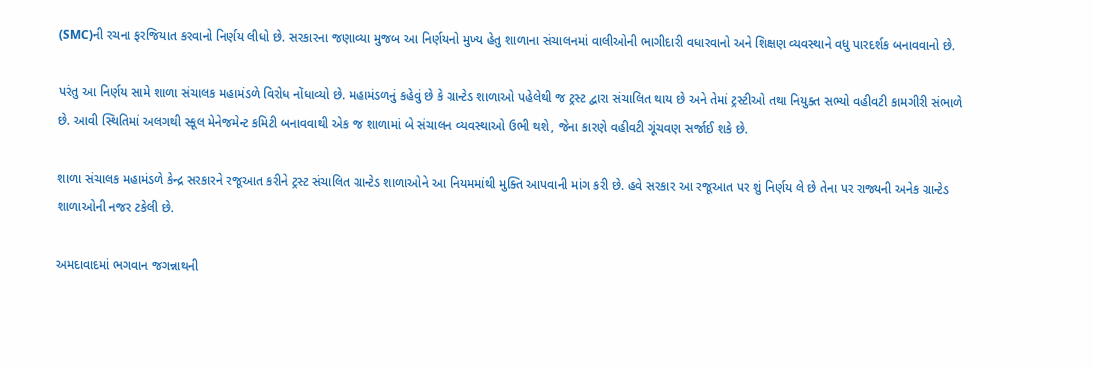(SMC)ની રચના ફરજિયાત કરવાનો નિર્ણય લીધો છે. સરકારના જણાવ્યા મુજબ આ નિર્ણયનો મુખ્ય હેતુ શાળાના સંચાલનમાં વાલીઓની ભાગીદારી વધારવાનો અને શિક્ષણ વ્યવસ્થાને વધુ પારદર્શક બનાવવાનો છે.

પરંતુ આ નિર્ણય સામે શાળા સંચાલક મહામંડળે વિરોધ નોંધાવ્યો છે. મહામંડળનું કહેવું છે કે ગ્રાન્ટેડ શાળાઓ પહેલેથી જ ટ્રસ્ટ દ્વારા સંચાલિત થાય છે અને તેમાં ટ્રસ્ટીઓ તથા નિયુક્ત સભ્યો વહીવટી કામગીરી સંભાળે છે. આવી સ્થિતિમાં અલગથી સ્કૂલ મેનેજમેન્ટ કમિટી બનાવવાથી એક જ શાળામાં બે સંચાલન વ્યવસ્થાઓ ઉભી થશે, જેના કારણે વહીવટી ગૂંચવણ સર્જાઈ શકે છે.

શાળા સંચાલક મહામંડળે કેન્દ્ર સરકારને રજૂઆત કરીને ટ્રસ્ટ સંચાલિત ગ્રાન્ટેડ શાળાઓને આ નિયમમાંથી મુક્તિ આપવાની માંગ કરી છે. હવે સરકાર આ રજૂઆત પર શું નિર્ણય લે છે તેના પર રાજ્યની અનેક ગ્રાન્ટેડ શાળાઓની નજર ટકેલી છે.

અમદાવાદમાં ભગવાન જગન્નાથની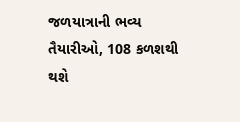જળયાત્રાની ભવ્ય તૈયારીઓ, 108 કળશથી થશે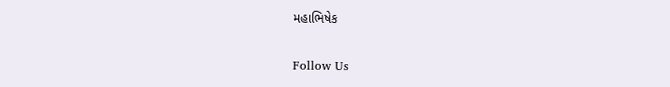મહાભિષેક

Follow Us